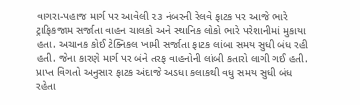વાગરા-પહાજ માર્ગ પર આવેલી ૨૩ નંબરની રેલવે ફાટક પર આજે ભારે ટ્રાફિકજામ સર્જાતા વાહન ચાલકો અને સ્થાનિક લોકો ભારે પરેશાનીમાં મુકાયા હતા. અચાનક કોઈ ટેક્નિકલ ખામી સર્જાતા ફાટક લાંબા સમય સુધી બંધ રહી હતી. જેના કારણે માર્ગ પર બંને તરફ વાહનોની લાંબી કતારો લાગી ગઈ હતી. પ્રાપ્ત વિગતો અનુસાર ફાટક અંદાજે અડધા કલાકથી વધુ સમય સુધી બંધ રહેતા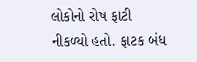લોકોનો રોષ ફાટી નીકળ્યો હતો. ફાટક બંધ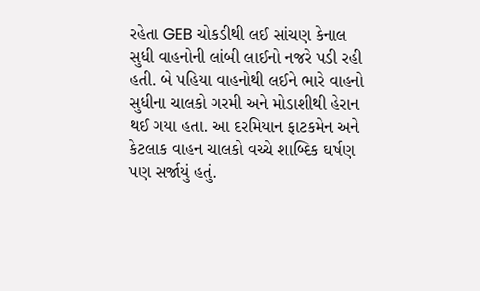રહેતા GEB ચોકડીથી લઈ સાંચણ કેનાલ સુધી વાહનોની લાંબી લાઈનો નજરે પડી રહી હતી. બે પહિયા વાહનોથી લઈને ભારે વાહનો સુધીના ચાલકો ગરમી અને મોડાશીથી હેરાન થઈ ગયા હતા. આ દરમિયાન ફાટકમેન અને કેટલાક વાહન ચાલકો વચ્ચે શાબ્દિક ઘર્ષણ પણ સર્જાયું હતું.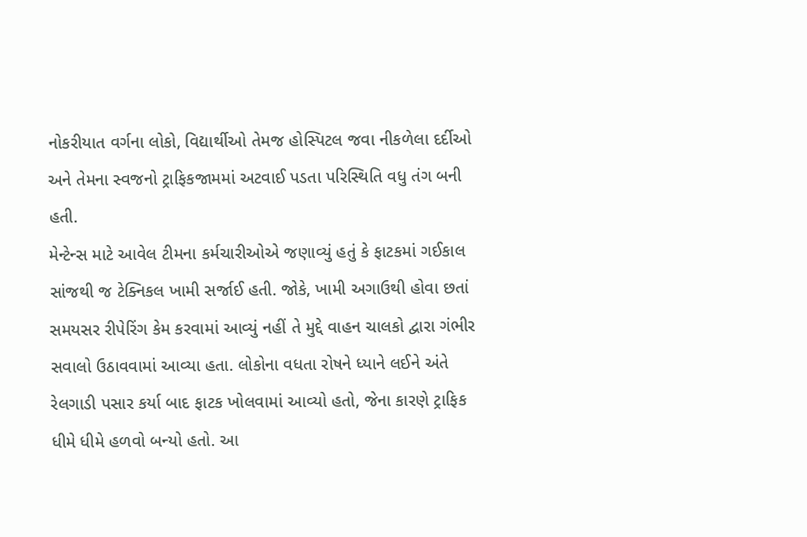નોકરીયાત વર્ગના લોકો, વિદ્યાર્થીઓ તેમજ હોસ્પિટલ જવા નીકળેલા દર્દીઓ અને તેમના સ્વજનો ટ્રાફિકજામમાં અટવાઈ પડતા પરિસ્થિતિ વધુ તંગ બની હતી.
મેન્ટેન્સ માટે આવેલ ટીમના કર્મચારીઓએ જણાવ્યું હતું કે ફાટકમાં ગઈકાલ સાંજથી જ ટેક્નિકલ ખામી સર્જાઈ હતી. જોકે, ખામી અગાઉથી હોવા છતાં સમયસર રીપેરિંગ કેમ કરવામાં આવ્યું નહીં તે મુદ્દે વાહન ચાલકો દ્વારા ગંભીર સવાલો ઉઠાવવામાં આવ્યા હતા. લોકોના વધતા રોષને ધ્યાને લઈને અંતે રેલગાડી પસાર કર્યા બાદ ફાટક ખોલવામાં આવ્યો હતો, જેના કારણે ટ્રાફિક ધીમે ધીમે હળવો બન્યો હતો. આ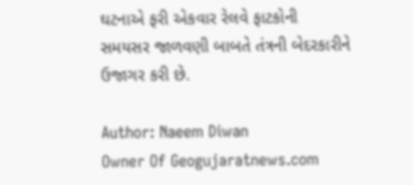ઘટનાએ ફરી એકવાર રેલવે ફાટકોની સમયસર જાળવણી બાબતે તંત્રની બેદરકારીને ઉજાગર કરી છે.

Author: Naeem Diwan
Owner Of Geogujaratnews.com